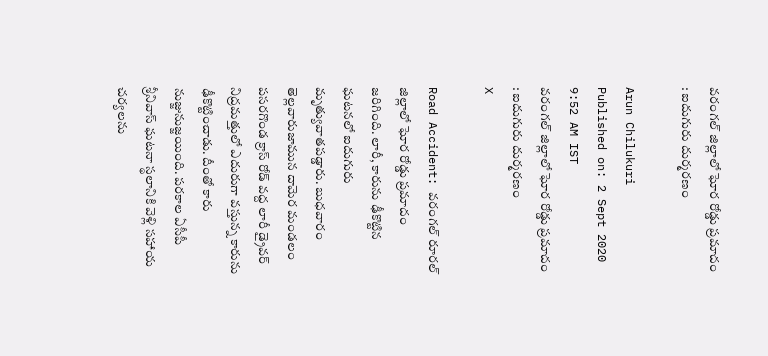వరంగల్‌ జిల్లాలో ఘోర రోడ్డు ప్రమాదం : ఐదుగురు దుర్మ‌ర‌ణం

Arun Chilukuri
Published on: 2 Sept 2020 9:52 AM IST
వరంగల్‌ జిల్లాలో ఘోర రోడ్డు ప్రమాదం : ఐదుగురు దుర్మ‌ర‌ణం
X

Road Accident: వరంగల్‌ రూరల్‌ జిల్లాలో ఘోర రోడ్డు ప్రమాదం జరిగింది. లారీ, కారును ఢీకొట్టిన ఘటనలో ఐదుగురు మృత్యువాతపడ్డారు. బుధవారం తెల్లవారుజామున దామెర మండలం పసరగొండ క్రాస్‌ రోడ్‌ వద్ద లారీ డ్రైవర్‌ నిద్రమత్తులో ఎదురుగా వస్తున్న కారును ఢీకొట్టించాడు. దీంతో కారు నుజ్జునుజ్జయింది. పరకాల ఏసీపీ శ్రీనివాస్‌ ఘటనా స్థలానికి వెళ్లి సహాయ చర్యలను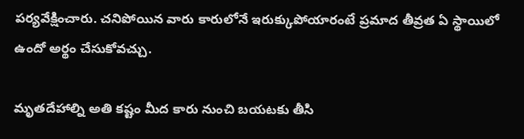ప‌ర్య‌వేక్షించారు. చనిపోయిన వారు కారులోనే ఇరుక్కుపోయారంటే ప్ర‌మాద తీవ్రత ఏ స్థాయిలో ఉందో అర్థం చేసుకోవ‌చ్చు.

మృతదేహాల్ని అతి కష్టం మీద కారు నుంచి బయటకు తీసి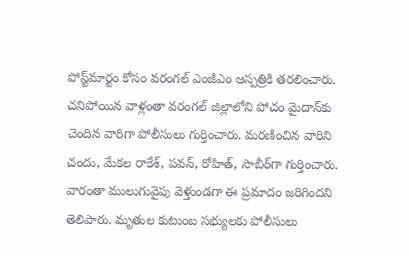పోస్ట్‌మార్టం కోసం వరంగల్ ఎంజీఎం ఆస్పత్రికి తరలించారు. చనిపోయిన వాళ్లంతా వరంగల్‌ జిల్లాలోని పోచం మైదాన్‌కు చెందిన వారిగా పోలీసులు గుర్తించారు. మరణించిన వారిని చందు, మేకల రాకేశ్‌, పవన్, రోహిత్‌, సాబీర్‌‌గా‌ గుర్తించారు. వారంతా ములుగువైపు వెళ్తుండగా ఈ ప్రమాదం జరిగిందని తెలిపారు. మృతుల కుటుంబ సభ్యులకు పోలీసులు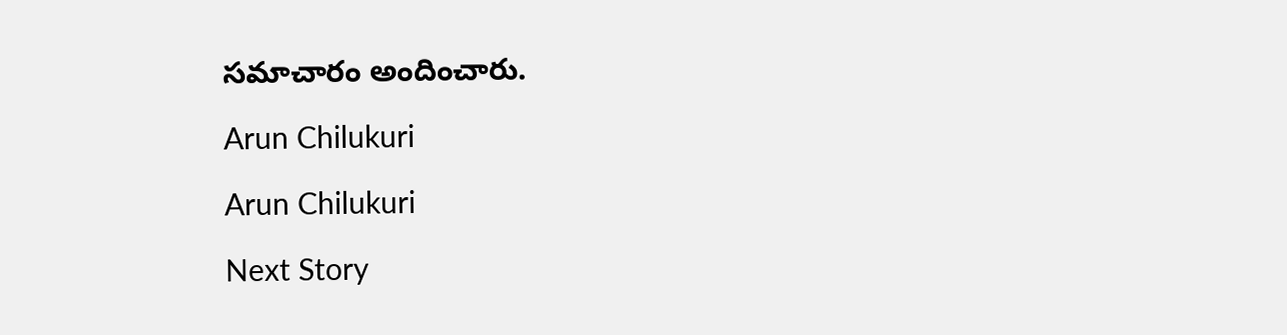సమాచారం అందించారు.

Arun Chilukuri

Arun Chilukuri

Next Story